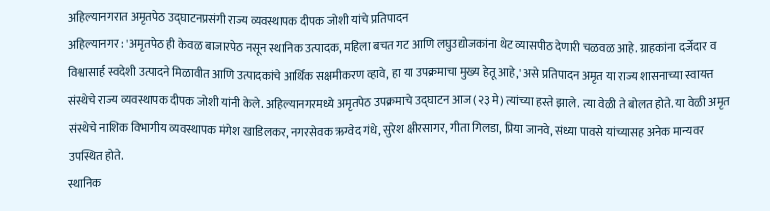अहिल्यानगरात अमृतपेठ उद्घाटनप्रसंगी राज्य व्यवस्थापक दीपक जोशी यांचे प्रतिपादन
अहिल्यानगर : 'अमृतपेठ ही केवळ बाजारपेठ नसून स्थानिक उत्पादक, महिला बचत गट आणि लघुउद्योजकांना थेट व्यासपीठ देणारी चळवळ आहे. ग्राहकांना दर्जेदार व विश्वासार्ह स्वदेशी उत्पादने मिळावीत आणि उत्पादकांचे आर्थिक सक्षमीकरण व्हावे, हा या उपक्रमाचा मुख्य हेतू आहे,' असे प्रतिपादन अमृत या राज्य शासनाच्या स्वायत्त संस्थेचे राज्य व्यवस्थापक दीपक जोशी यांनी केले. अहिल्यानगरमध्ये अमृतपेठ उपक्रमाचे उद्घाटन आज (२३ मे) त्यांच्या हस्ते झाले. त्या वेळी ते बोलत होते. या वेळी अमृत संस्थेचे नाशिक विभागीय व्यवस्थापक मंगेश खाडिलकर, नगरसेवक ऋग्वेद गंधे, सुरेश क्षीरसागर, गीता गिलडा, प्रिया जानवे, संध्या पावसे यांच्यासह अनेक मान्यवर उपस्थित होते.
स्थानिक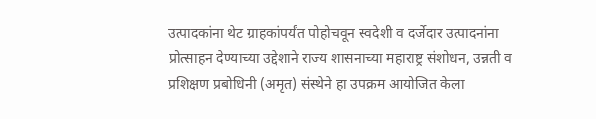उत्पादकांना थेट ग्राहकांपर्यंत पोहोचवून स्वदेशी व दर्जेदार उत्पादनांना प्रोत्साहन देण्याच्या उद्देशाने राज्य शासनाच्या महाराष्ट्र संशोधन, उन्नती व प्रशिक्षण प्रबोधिनी (अमृत) संस्थेने हा उपक्रम आयोजित केला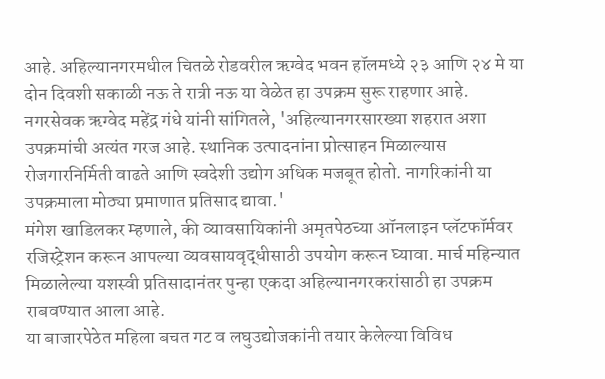आहे. अहिल्यानगरमधील चितळे रोडवरील ऋग्वेद भवन हॉलमध्ये २३ आणि २४ मे या दोन दिवशी सकाळी नऊ ते रात्री नऊ या वेळेत हा उपक्रम सुरू राहणार आहे.
नगरसेवक ऋग्वेद महेंद्र गंधे यांनी सांगितले, 'अहिल्यानगरसारख्या शहरात अशा उपक्रमांची अत्यंत गरज आहे. स्थानिक उत्पादनांना प्रोत्साहन मिळाल्यास रोजगारनिर्मिती वाढते आणि स्वदेशी उद्योग अधिक मजबूत होतो. नागरिकांनी या उपक्रमाला मोठ्या प्रमाणात प्रतिसाद द्यावा.'
मंगेश खाडिलकर म्हणाले, की व्यावसायिकांनी अमृतपेठच्या ऑनलाइन प्लॅटफॉर्मवर रजिस्ट्रेशन करून आपल्या व्यवसायवृद्धीसाठी उपयोग करून घ्यावा. मार्च महिन्यात मिळालेल्या यशस्वी प्रतिसादानंतर पुन्हा एकदा अहिल्यानगरकरांसाठी हा उपक्रम राबवण्यात आला आहे.
या बाजारपेठेत महिला बचत गट व लघुउद्योजकांनी तयार केलेल्या विविध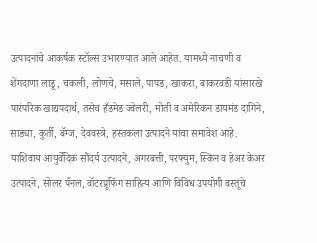उत्पादनांचे आकर्षक स्टॉल्स उभारण्यात आले आहेत. यामध्ये नाचणी व शेंगदाणा लाडू, चकली, लोणचे, मसाले, पापड, खाकरा, बाकरवडी यांसारखे पारंपरिक खाद्यपदार्थ, तसेच हँडमेड ज्वेलरी, मोती व अमेरिकन डायमंड दागिने, साड्या, कुर्ती, बॅग्ज, देववस्त्रे, हस्तकला उत्पादने यांचा समावेश आहे.
याशिवाय आयुर्वेदिक सौंदर्य उत्पादने, अगरबत्ती, परफ्युम, स्किन व हेअर केअर उत्पादने, सोलर पॅनल, वॉटरप्रूफिंग साहित्य आणि विविध उपयोगी वस्तूंचे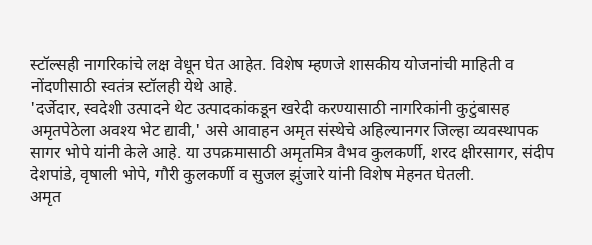स्टॉल्सही नागरिकांचे लक्ष वेधून घेत आहेत. विशेष म्हणजे शासकीय योजनांची माहिती व नोंदणीसाठी स्वतंत्र स्टॉलही येथे आहे.
'दर्जेदार, स्वदेशी उत्पादने थेट उत्पादकांकडून खरेदी करण्यासाठी नागरिकांनी कुटुंबासह अमृतपेठेला अवश्य भेट द्यावी,' असे आवाहन अमृत संस्थेचे अहिल्यानगर जिल्हा व्यवस्थापक सागर भोपे यांनी केले आहे. या उपक्रमासाठी अमृतमित्र वैभव कुलकर्णी, शरद क्षीरसागर, संदीप देशपांडे, वृषाली भोपे, गौरी कुलकर्णी व सुजल झुंजारे यांनी विशेष मेहनत घेतली.
अमृत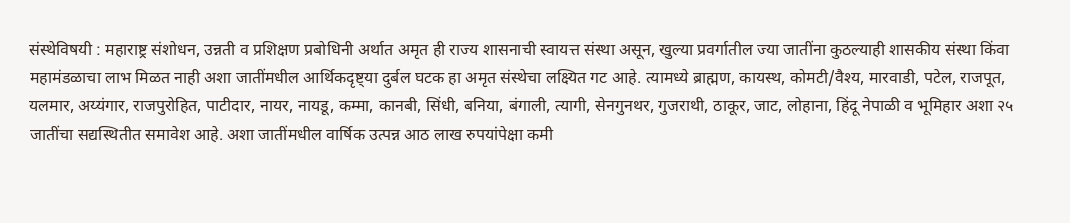संस्थेविषयी : महाराष्ट्र संशोधन, उन्नती व प्रशिक्षण प्रबोधिनी अर्थात अमृत ही राज्य शासनाची स्वायत्त संस्था असून, खुल्या प्रवर्गातील ज्या जातींना कुठल्याही शासकीय संस्था किंवा महामंडळाचा लाभ मिळत नाही अशा जातींमधील आर्थिकदृष्ट्या दुर्बल घटक हा अमृत संस्थेचा लक्ष्यित गट आहे. त्यामध्ये ब्राह्मण, कायस्थ, कोमटी/वैश्य, मारवाडी, पटेल, राजपूत, यलमार, अय्यंगार, राजपुरोहित, पाटीदार, नायर, नायडू, कम्मा, कानबी, सिंधी, बनिया, बंगाली, त्यागी, सेनगुनथर, गुजराथी, ठाकूर, जाट, लोहाना, हिंदू नेपाळी व भूमिहार अशा २५ जातींचा सद्यस्थितीत समावेश आहे. अशा जातींमधील वार्षिक उत्पन्न आठ लाख रुपयांपेक्षा कमी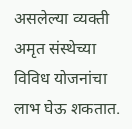असलेल्या व्यक्ती अमृत संस्थेच्या विविध योजनांचा लाभ घेऊ शकतात.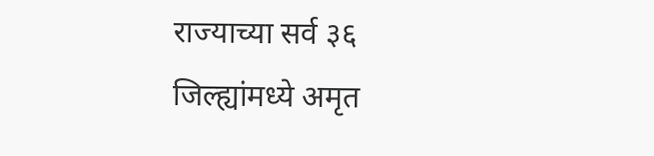राज्याच्या सर्व ३६ जिल्ह्यांमध्ये अमृत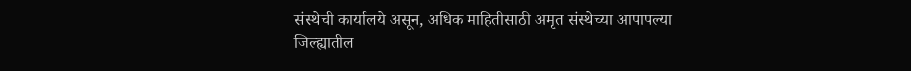संस्थेची कार्यालये असून, अधिक माहितीसाठी अमृत संस्थेच्या आपापल्या जिल्ह्यातील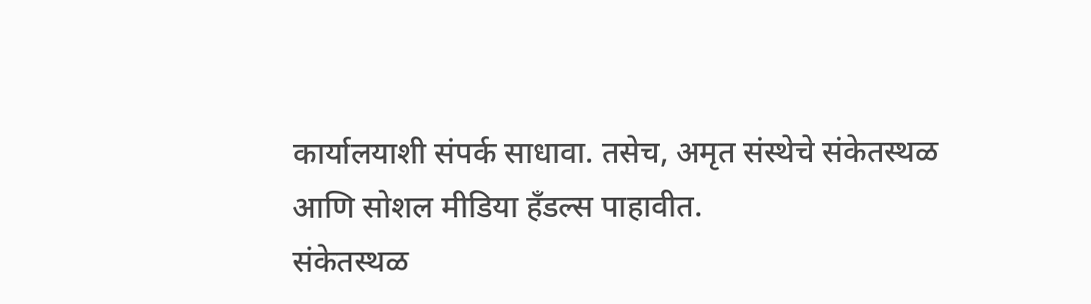कार्यालयाशी संपर्क साधावा. तसेच, अमृत संस्थेचे संकेतस्थळ आणि सोशल मीडिया हँडल्स पाहावीत.
संकेतस्थळ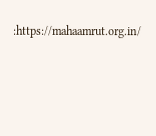:https://mahaamrut.org.in/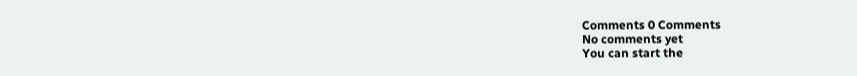Comments 0 Comments
No comments yet
You can start the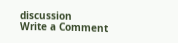discussion
Write a Comment